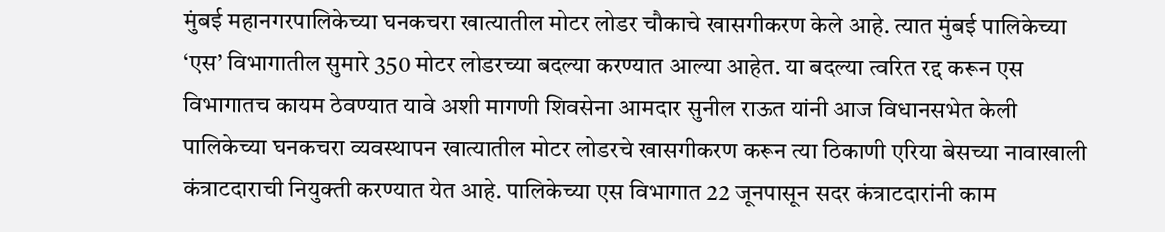मुंबई महानगरपालिकेच्या घनकचरा खात्यातील मोटर लोडर चौकाचे खासगीकरण केले आहे. त्यात मुंबई पालिकेच्या ‘एस’ विभागातील सुमारे 350 मोटर लोडरच्या बदल्या करण्यात आल्या आहेत. या बदल्या त्वरित रद्द करून एस विभागातच कायम ठेवण्यात यावे अशी मागणी शिवसेना आमदार सुनील राऊत यांनी आज विधानसभेत केली
पालिकेच्या घनकचरा व्यवस्थापन खात्यातील मोटर लोडरचे खासगीकरण करून त्या ठिकाणी एरिया बेसच्या नावाखाली कंत्राटदाराची नियुक्ती करण्यात येत आहे. पालिकेच्या एस विभागात 22 जूनपासून सदर कंत्राटदारांनी काम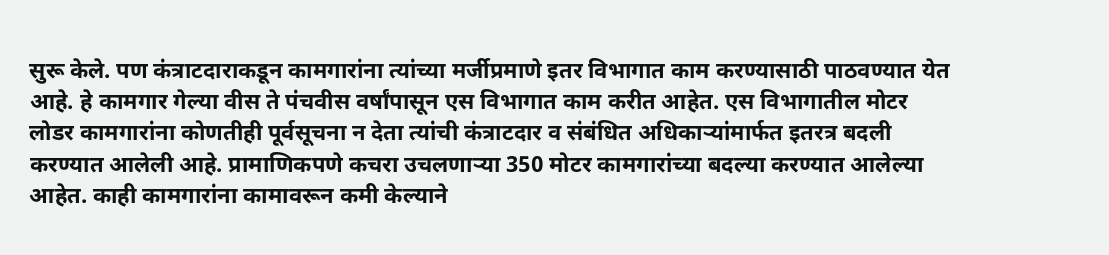सुरू केले. पण कंत्राटदाराकडून कामगारांना त्यांच्या मर्जीप्रमाणे इतर विभागात काम करण्यासाठी पाठवण्यात येत आहे. हे कामगार गेल्या वीस ते पंचवीस वर्षांपासून एस विभागात काम करीत आहेत. एस विभागातील मोटर लोडर कामगारांना कोणतीही पूर्वसूचना न देता त्यांची कंत्राटदार व संबंधित अधिकाऱ्यांमार्फत इतरत्र बदली करण्यात आलेली आहे. प्रामाणिकपणे कचरा उचलणाऱ्या 350 मोटर कामगारांच्या बदल्या करण्यात आलेल्या आहेत. काही कामगारांना कामावरून कमी केल्याने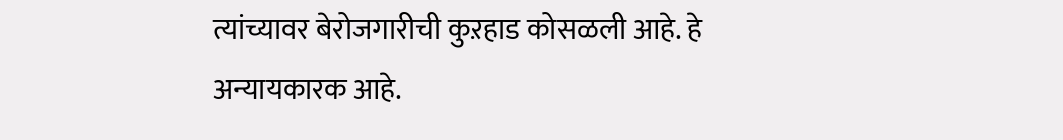त्यांच्यावर बेरोजगारीची कुऱहाड कोसळली आहे. हे अन्यायकारक आहे.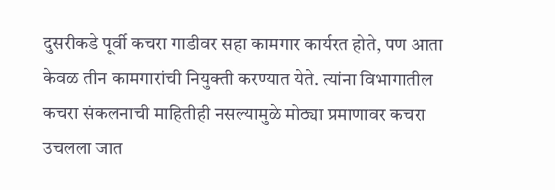दुसरीकडे पूर्वी कचरा गाडीवर सहा कामगार कार्यरत होते, पण आता केवळ तीन कामगारांची नियुक्ती करण्यात येते. त्यांना विभागातील कचरा संकलनाची माहितीही नसल्यामुळे मोठ्या प्रमाणावर कचरा उचलला जात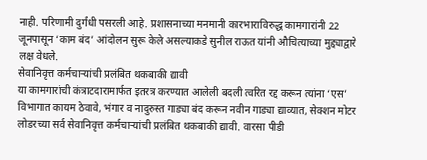नाही. परिणामी दुर्गंधी पसरली आहे. प्रशासनाच्या मनमानी कारभाराविरुद्ध कामगारांनी 22 जूनपासून ‘काम बंद’ आंदोलन सुरू केले असल्याकडे सुनील राऊत यांनी औचित्याच्या मुद्द्याद्वारे लक्ष वेधले.
सेवानिवृत्त कर्मचाऱ्यांची प्रलंबित थकबाकी द्यावी
या कामगारांची कंत्राटदारामार्फत इतरत्र करण्यात आलेली बदली त्वरित रद्द करून त्यांना ‘एस’ विभागात कायम ठेवावे, भंगार व नादुरुस्त गाड्या बंद करून नवीन गाड्या द्याव्यात, सेक्शन मोटर लोडरच्या सर्व सेवानिवृत्त कर्मचाऱ्यांची प्रलंबित थकबाकी द्यावी. वारसा पीडी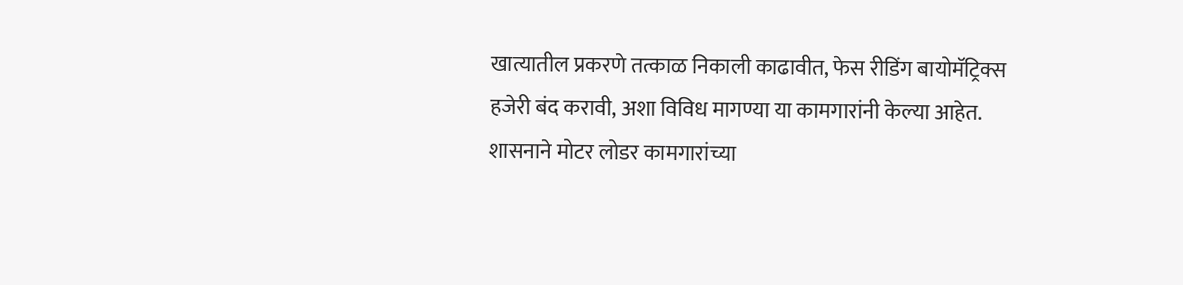खात्यातील प्रकरणे तत्काळ निकाली काढावीत, फेस रीडिंग बायोमॅट्रिक्स हजेरी बंद करावी, अशा विविध मागण्या या कामगारांनी केल्या आहेत. शासनाने मोटर लोडर कामगारांच्या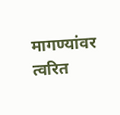मागण्यांवर त्वरित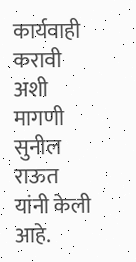कार्यवाही करावी अशी मागणी सुनील राऊत यांनी केली आहे.